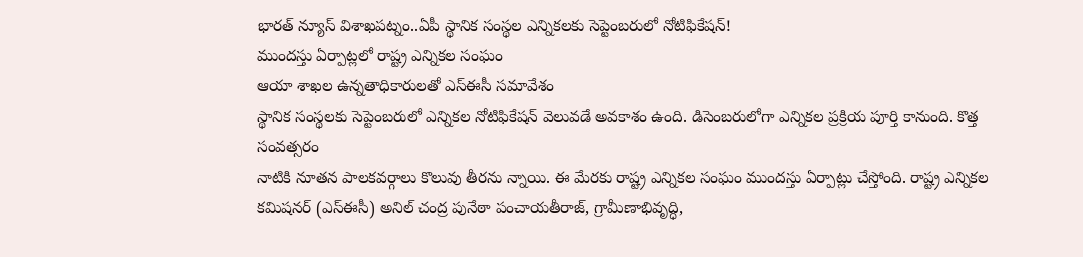భారత్ న్యూస్ విశాఖపట్నం..ఏపీ స్థానిక సంస్థల ఎన్నికలకు సెప్టెంబరులో నోటిఫికేషన్!
ముందస్తు ఏర్పాట్లలో రాష్ట్ర ఎన్నికల సంఘం
ఆయా శాఖల ఉన్నతాధికారులతో ఎస్ఈసీ సమావేశం
స్థానిక సంస్థలకు సెప్టెంబరులో ఎన్నికల నోటిఫికేషన్ వెలువడే అవకాశం ఉంది. డిసెంబరులోగా ఎన్నికల ప్రక్రియ పూర్తి కానుంది. కొత్త సంవత్సరం
నాటికి నూతన పాలకవర్గాలు కొలువు తీరను న్నాయి. ఈ మేరకు రాష్ట్ర ఎన్నికల సంఘం ముందస్తు ఏర్పాట్లు చేస్తోంది. రాష్ట్ర ఎన్నికల కమిషనర్ (ఎస్ఈసీ) అనిల్ చంద్ర పునేఠా పంచాయతీరాజ్, గ్రామీణాభివృద్ధి,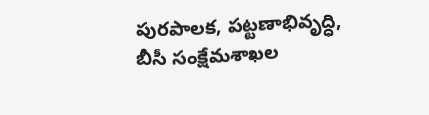పురపాలక, పట్టణాభివృద్ధి, బీసీ సంక్షేమశాఖల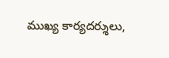ముఖ్య కార్యదర్శులు,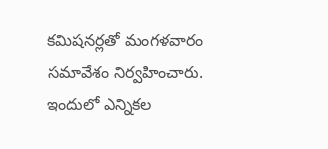కమిషనర్లతో మంగళవారం సమావేశం నిర్వహించారు. ఇందులో ఎన్నికల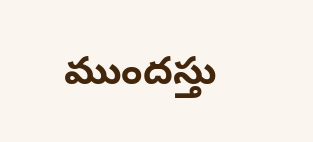ముందస్తు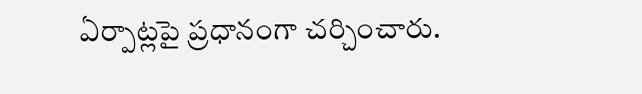ఏర్పాట్లపై ప్రధానంగా చర్చించారు.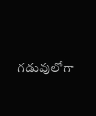గడువులోగా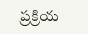ప్రక్రియ